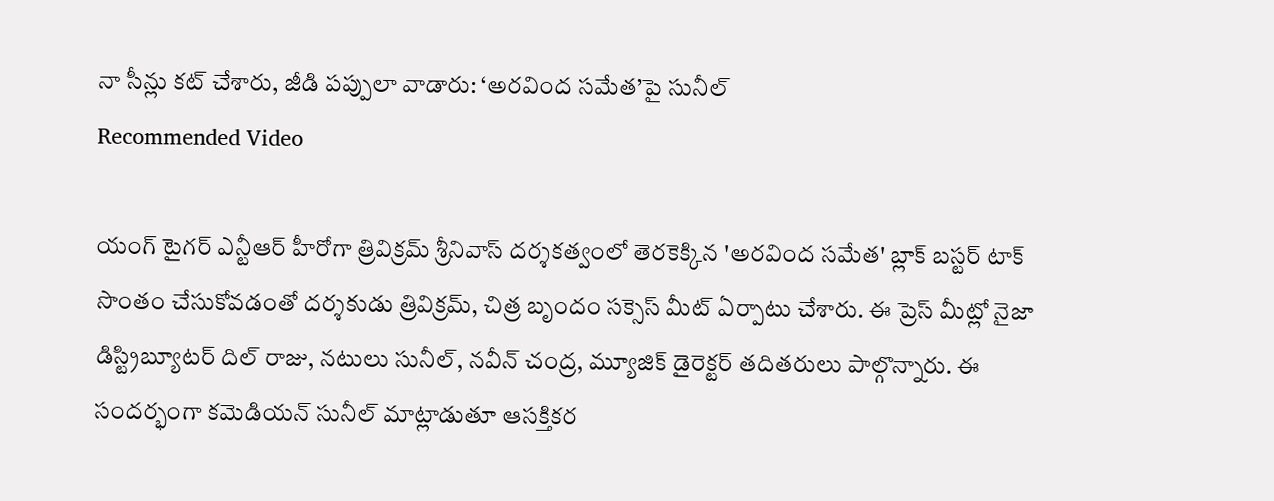నా సీన్లు కట్ చేశారు, జీడి పప్పులా వాడారు: ‘అరవింద సమేత’పై సునీల్
Recommended Video

యంగ్ టైగర్ ఎన్టీఆర్ హీరోగా త్రివిక్రమ్ శ్రీనివాస్ దర్శకత్వంలో తెరకెక్కిన 'అరవింద సమేత' బ్లాక్ బస్టర్ టాక్ సొంతం చేసుకోవడంతో దర్శకుడు త్రివిక్రమ్, చిత్ర బృందం సక్సెస్ మీట్ ఏర్పాటు చేశారు. ఈ ప్రెస్ మీట్లో నైజా డిస్ట్రిబ్యూటర్ దిల్ రాజు, నటులు సునీల్, నవీన్ చంద్ర, మ్యూజిక్ డైరెక్టర్ తదితరులు పాల్గొన్నారు. ఈ సందర్భంగా కమెడియన్ సునీల్ మాట్లాడుతూ ఆసక్తికర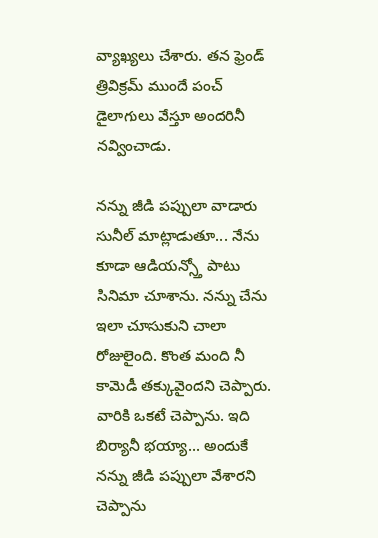వ్యాఖ్యలు చేశారు. తన ఫ్రెండ్ త్రివిక్రమ్ ముందే పంచ్ డైలాగులు వేస్తూ అందరినీ నవ్వించాడు.

నన్ను జీడి పప్పులా వాడారు
సునీల్ మాట్లాడుతూ... నేను కూడా ఆడియన్స్తో పాటు సినిమా చూశాను. నన్ను చేను ఇలా చూసుకుని చాలా రోజులైంది. కొంత మంది నీ కామెడీ తక్కువైందని చెప్పారు. వారికి ఒకటే చెప్పాను. ఇది బిర్యానీ భయ్యా... అందుకే నన్ను జీడి పప్పులా వేశారని చెప్పాను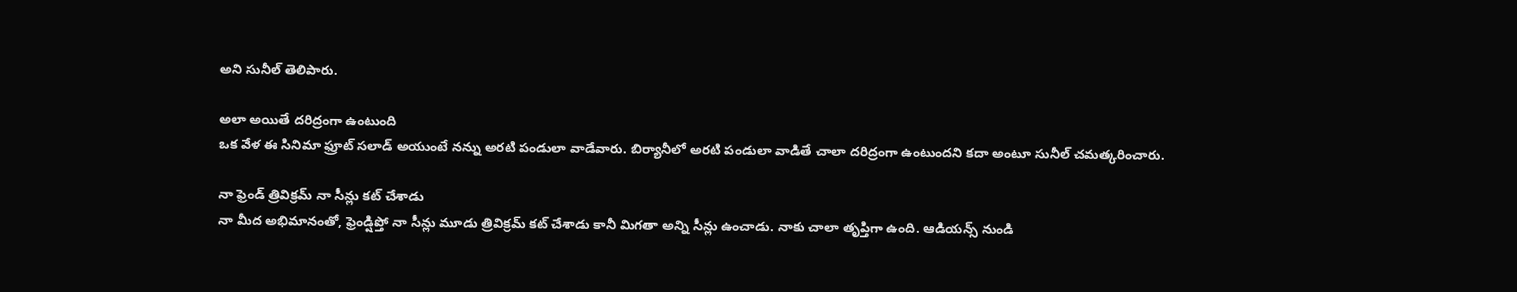అని సునీల్ తెలిపారు.

అలా అయితే దరిద్రంగా ఉంటుంది
ఒక వేళ ఈ సినిమా ఫ్రూట్ సలాడ్ అయుంటే నన్ను అరటి పండులా వాడేవారు. బిర్యానీలో అరటి పండులా వాడితే చాలా దరిద్రంగా ఉంటుందని కదా అంటూ సునీల్ చమత్కరించారు.

నా ఫ్రెండ్ త్రివిక్రమ్ నా సీన్లు కట్ చేశాడు
నా మీద అభిమానంతో, ఫ్రెండ్షిప్తో నా సీన్లు మూడు త్రివిక్రమ్ కట్ చేశాడు కానీ మిగతా అన్ని సీన్లు ఉంచాడు. నాకు చాలా తృప్తిగా ఉంది. ఆడియన్స్ నుండి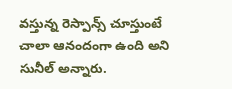వస్తున్న రెస్పాన్స్ చూస్తుంటే చాలా ఆనందంగా ఉంది అని సునీల్ అన్నారు.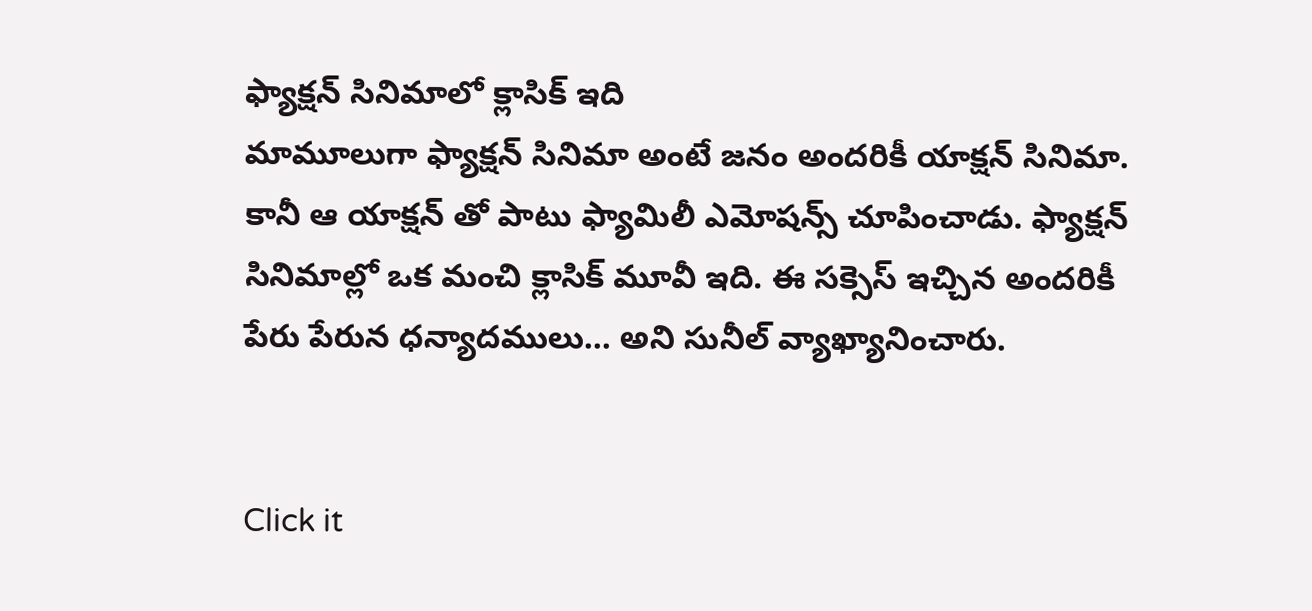ఫ్యాక్షన్ సినిమాలో క్లాసిక్ ఇది
మామూలుగా ఫ్యాక్షన్ సినిమా అంటే జనం అందరికీ యాక్షన్ సినిమా. కానీ ఆ యాక్షన్ తో పాటు ఫ్యామిలీ ఎమోషన్స్ చూపించాడు. ఫ్యాక్షన్ సినిమాల్లో ఒక మంచి క్లాసిక్ మూవీ ఇది. ఈ సక్సెస్ ఇచ్చిన అందరికీ పేరు పేరున ధన్యాదములు... అని సునీల్ వ్యాఖ్యానించారు.


Click it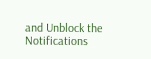and Unblock the Notifications